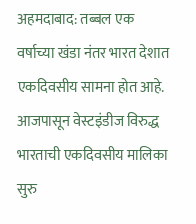अहमदाबाद: तब्बल एक वर्षाच्या खंडा नंतर भारत देशात एकदिवसीय सामना होत आहे. आजपासून वेस्टइंडीज विरुद्ध भारताची एकदिवसीय मालिका सुरु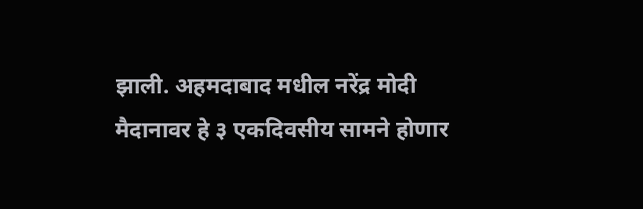झाली. अहमदाबाद मधील नरेंद्र मोदी मैदानावर हे ३ एकदिवसीय सामने होणार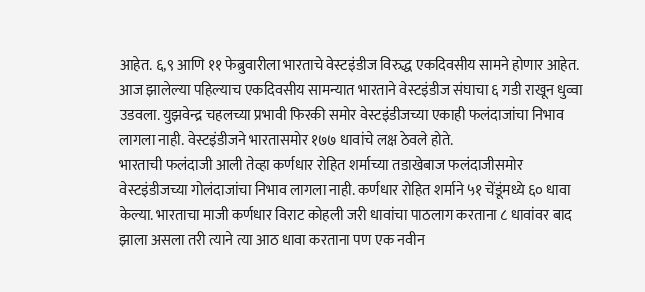आहेत. ६,९ आणि ११ फेब्रुवारीला भारताचे वेस्टइंडीज विरुद्ध एकदिवसीय सामने होणार आहेत. आज झालेल्या पहिल्याच एकदिवसीय सामन्यात भारताने वेस्टइंडीज संघाचा ६ गडी राखून धुव्वा उडवला. युझवेन्द्र चहलच्या प्रभावी फिरकी समोर वेस्टइंडीजच्या एकाही फलंदाजांचा निभाव लागला नाही. वेस्टइंडीजने भारतासमोर १७७ धावांचे लक्ष ठेवले होते.
भारताची फलंदाजी आली तेव्हा कर्णधार रोहित शर्माच्या तडाखेबाज फलंदाजीसमोर वेस्टइंडीजच्या गोलंदाजांचा निभाव लागला नाही. कर्णधार रोहित शर्माने ५१ चेंडूंमध्ये ६० धावा केल्या. भारताचा माजी कर्णधार विराट कोहली जरी धावांचा पाठलाग करताना ८ धावांवर बाद झाला असला तरी त्याने त्या आठ धावा करताना पण एक नवीन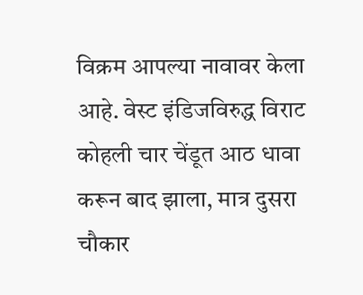विक्रम आपल्या नावावर केला आहे. वेस्ट इंडिजविरुद्ध विराट कोहली चार चेंडूत आठ धावा करून बाद झाला, मात्र दुसरा चौकार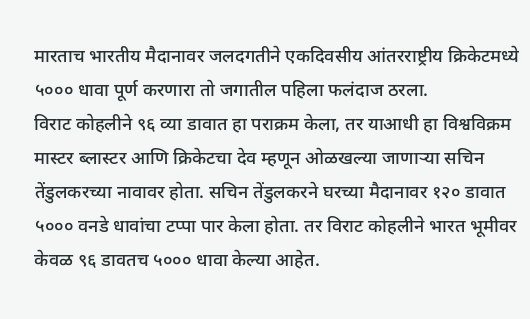मारताच भारतीय मैदानावर जलदगतीने एकदिवसीय आंतरराष्ट्रीय क्रिकेटमध्ये ५००० धावा पूर्ण करणारा तो जगातील पहिला फलंदाज ठरला.
विराट कोहलीने ९६ व्या डावात हा पराक्रम केला, तर याआधी हा विश्वविक्रम मास्टर ब्लास्टर आणि क्रिकेटचा देव म्हणून ओळखल्या जाणाऱ्या सचिन तेंडुलकरच्या नावावर होता. सचिन तेंडुलकरने घरच्या मैदानावर १२० डावात ५००० वनडे धावांचा टप्पा पार केला होता. तर विराट कोहलीने भारत भूमीवर केवळ ९६ डावतच ५००० धावा केल्या आहेत.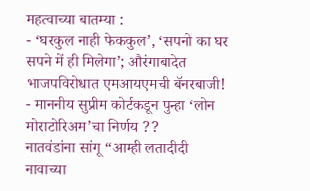महत्वाच्या बातम्या :
- ‘घरकुल नाही फेककुल’, ‘सपनो का घर सपने में ही मिलेगा’; औरंगाबादेत भाजपविरोधात एमआयएमची बॅनरबाजी!
- माननीय सुप्रीम कोर्टकडून पुन्हा ‘लोन मोराटोरिअम’चा निर्णय ??
नातवंडांना सांगू “आम्ही लतादीदी नावाच्या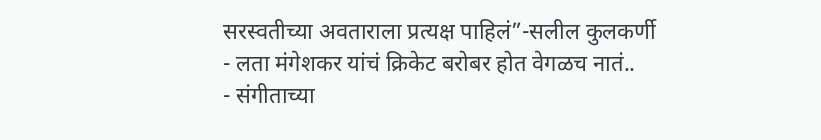सरस्वतीच्या अवताराला प्रत्यक्ष पाहिलं”-सलील कुलकर्णी
- लता मंगेशकर यांचं क्रिकेट बरोबर होत वेगळच नातं..
- संगीताच्या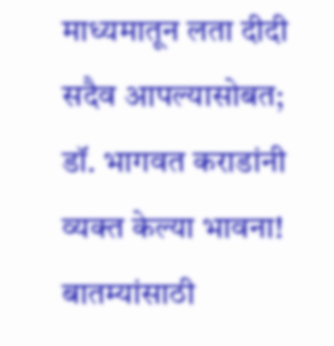माध्यमातून लता दीदी सदैव आपल्यासोबत; डॉ. भागवत कराडांनी व्यक्त केल्या भावना!
बातम्यांसाठी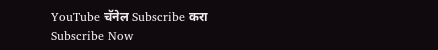YouTube चॅनेल Subscribe करा
Subscribe Now